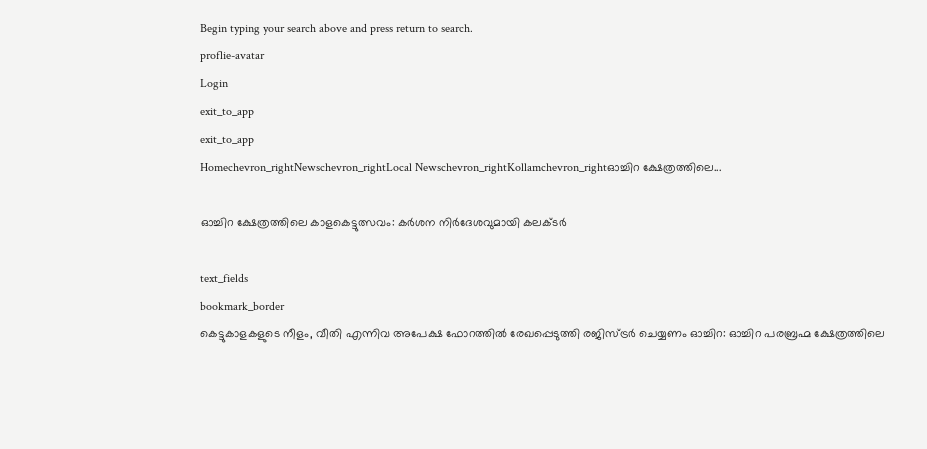Begin typing your search above and press return to search.
proflie-avatar
Login
exit_to_app
exit_to_app
Homechevron_rightNewschevron_rightLocal Newschevron_rightKollamchevron_rightഓച്ചിറ ക്ഷേത്രത്തിലെ...

ഓച്ചിറ ക്ഷേത്രത്തിലെ കാളകെട്ടുത്സവം: കർശന നിർദേശവുമായി കലക്ടർ

text_fields
bookmark_border
കെട്ടുകാളകളുടെ നീളം, വീതി എന്നിവ അപേക്ഷ ഫോറത്തിൽ രേഖപ്പെടുത്തി രജിസ്ട്രർ ചെയ്യണം ഓച്ചിറ: ഓച്ചിറ പരബ്രഹ്മ ക്ഷേത്രത്തിലെ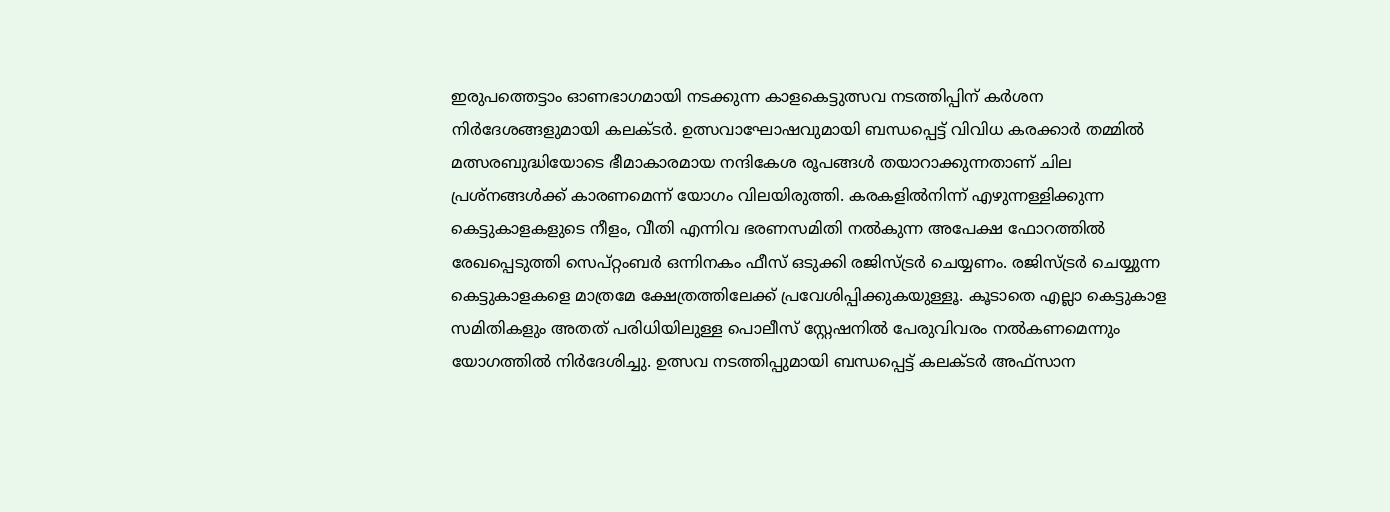ഇരുപത്തെട്ടാം ഓണഭാഗമായി നടക്കുന്ന കാളകെട്ടുത്സവ നടത്തിപ്പിന് കർശന നിർദേശങ്ങളുമായി കലക്ടർ. ഉത്സവാഘോഷവുമായി ബന്ധപ്പെട്ട് വിവിധ കരക്കാർ തമ്മിൽ മത്സരബുദ്ധിയോടെ ഭീമാകാരമായ നന്ദികേശ രൂപങ്ങൾ തയാറാക്കുന്നതാണ് ചില പ്രശ്നങ്ങൾക്ക് കാരണമെന്ന് യോഗം വിലയിരുത്തി. കരകളിൽനിന്ന് എഴുന്നള്ളിക്കുന്ന കെട്ടുകാളകളുടെ നീളം, വീതി എന്നിവ ഭരണസമിതി നൽകുന്ന അപേക്ഷ ഫോറത്തിൽ രേഖപ്പെടുത്തി സെപ്റ്റംബർ ഒന്നിനകം ഫീസ് ഒടുക്കി രജിസ്ട്രർ ചെയ്യണം. രജിസ്ട്രർ ചെയ്യുന്ന കെട്ടുകാളകളെ മാത്രമേ ക്ഷേത്രത്തിലേക്ക് പ്രവേശിപ്പിക്കുകയുള്ളൂ. കൂടാതെ എല്ലാ കെട്ടുകാള സമിതികളും അതത് പരിധിയിലുള്ള പൊലീസ് സ്റ്റേഷനിൽ പേരുവിവരം നൽകണമെന്നും യോഗത്തിൽ നിർദേശിച്ചു. ഉത്സവ നടത്തിപ്പുമായി ബന്ധപ്പെട്ട് കലക്ടർ അഫ്സാന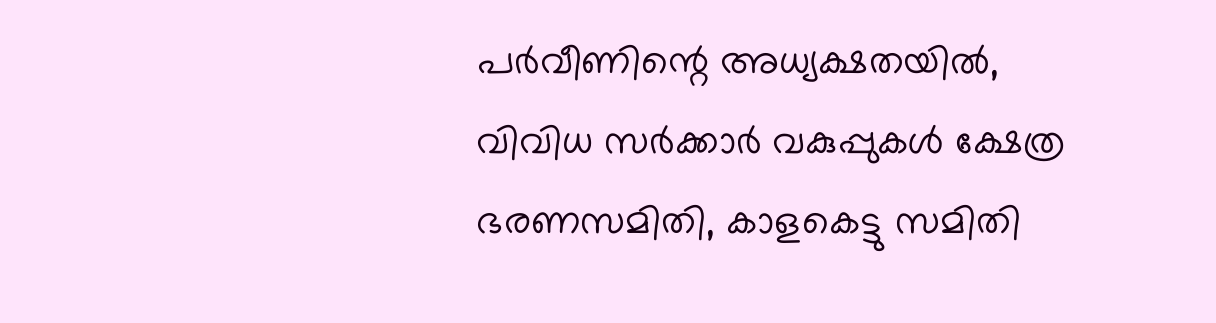പർവീണിന്റെ അധ്യക്ഷതയിൽ, വിവിധ സർക്കാർ വകുപ്പുകൾ ക്ഷേത്ര ഭരണസമിതി, കാളകെട്ടു സമിതി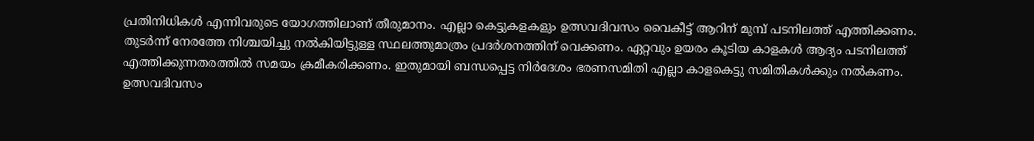പ്രതിനിധികൾ എന്നിവരുടെ യോഗത്തിലാണ് തീരുമാനം. എല്ലാ കെട്ടുകളകളും ഉത്സവദിവസം വൈകീട്ട് ആറിന് മുമ്പ് പടനിലത്ത് എത്തിക്കണം. തുടർന്ന് നേരത്തേ നിശ്ചയിച്ചു നൽകിയിട്ടുള്ള സ്ഥലത്തുമാത്രം പ്രദർശനത്തിന് വെക്കണം. ഏറ്റവും ഉയരം കൂടിയ കാളകൾ ആദ്യം പടനിലത്ത് എത്തിക്കുന്നതരത്തിൽ സമയം ക്രമീകരിക്കണം. ഇതുമായി ബന്ധപ്പെട്ട നിർദേശം ഭരണസമിതി എല്ലാ കാളകെട്ടു സമിതികൾക്കും നൽകണം. ഉത്സവദിവസം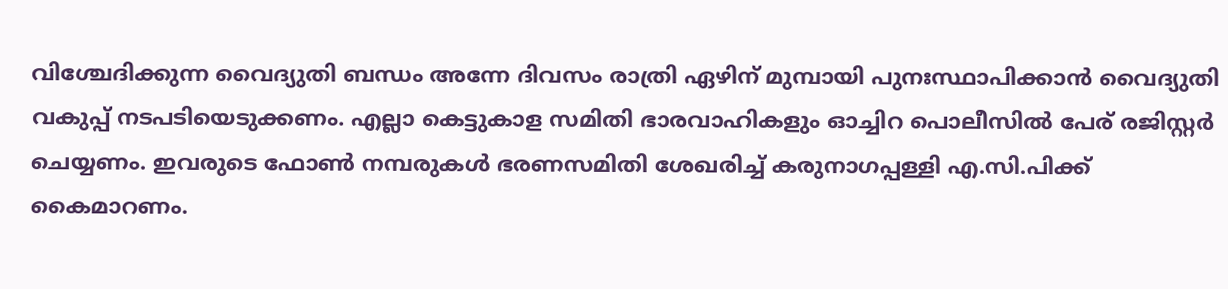വിശ്ചേദിക്കുന്ന വൈദ്യുതി ബന്ധം അന്നേ ദിവസം രാത്രി ഏഴിന് മുമ്പായി പുനഃസ്ഥാപിക്കാൻ വൈദ്യുതി വകുപ്പ് നടപടിയെടുക്കണം. എല്ലാ കെട്ടുകാള സമിതി ഭാരവാഹികളും ഓച്ചിറ പൊലീസിൽ പേര് രജിസ്റ്റർ ചെയ്യണം. ഇവരുടെ ഫോൺ നമ്പരുകൾ ഭരണസമിതി ശേഖരിച്ച് കരുനാഗപ്പള്ളി എ.സി.പിക്ക് കൈമാറണം.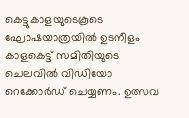കെട്ടുകാളയുടെകൂടെ ഘോഷയാത്രയിൽ ഉടനീളം കാളകെട്ട് സമിതിയുടെ ചെലവിൽ വിഡിയോ റെക്കോർഡ് ചെയ്യണം. ഉത്സവ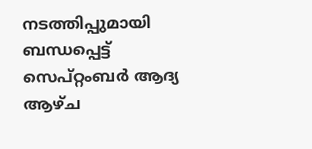നടത്തിപ്പുമായി ബന്ധപ്പെട്ട് സെപ്റ്റംബർ ആദ്യ ആഴ്ച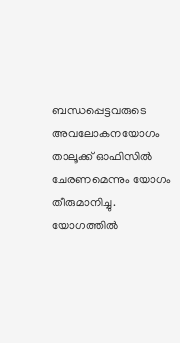ബന്ധപ്പെട്ടവരുടെ അവലോകനയോഗം താലൂക്ക് ഓഫിസിൽ ചേരണമെന്നും യോഗം തീരുമാനിച്ചു. യോഗത്തിൽ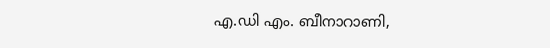എ.ഡി എം. ബീനാറാണി,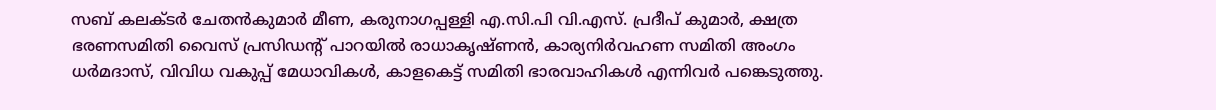സബ് കലക്ടർ ചേതൻകുമാർ മീണ, കരുനാഗപ്പള്ളി എ.സി.പി വി.എസ്. പ്രദീപ് കുമാർ, ക്ഷത്ര ഭരണസമിതി വൈസ് പ്രസിഡന്റ് പാറയിൽ രാധാകൃഷ്ണൻ, കാര്യനിർവഹണ സമിതി അംഗം ധർമദാസ്, വിവിധ വകുപ്പ് മേധാവികൾ, കാളകെട്ട് സമിതി ഭാരവാഹികൾ എന്നിവർ പങ്കെടുത്തു.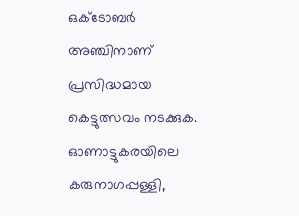ഒക്ടോബർ അഞ്ചിനാണ് പ്രസിദ്ധമായ കെട്ടുത്സവം നടക്കുക. ഓണാട്ടുകരയിലെ കരുനാഗപ്പള്ളി,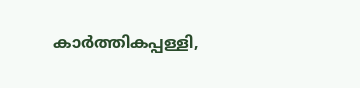കാർത്തികപ്പള്ളി,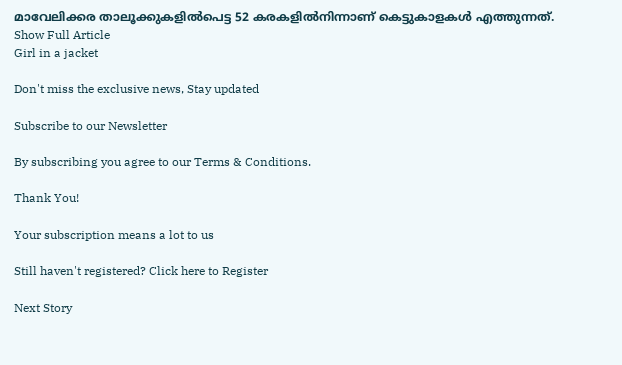മാവേലിക്കര താലൂക്കുകളിൽപെട്ട 52 കരകളിൽനിന്നാണ് കെട്ടുകാളകൾ എത്തുന്നത്.
Show Full Article
Girl in a jacket

Don't miss the exclusive news, Stay updated

Subscribe to our Newsletter

By subscribing you agree to our Terms & Conditions.

Thank You!

Your subscription means a lot to us

Still haven't registered? Click here to Register

Next Story